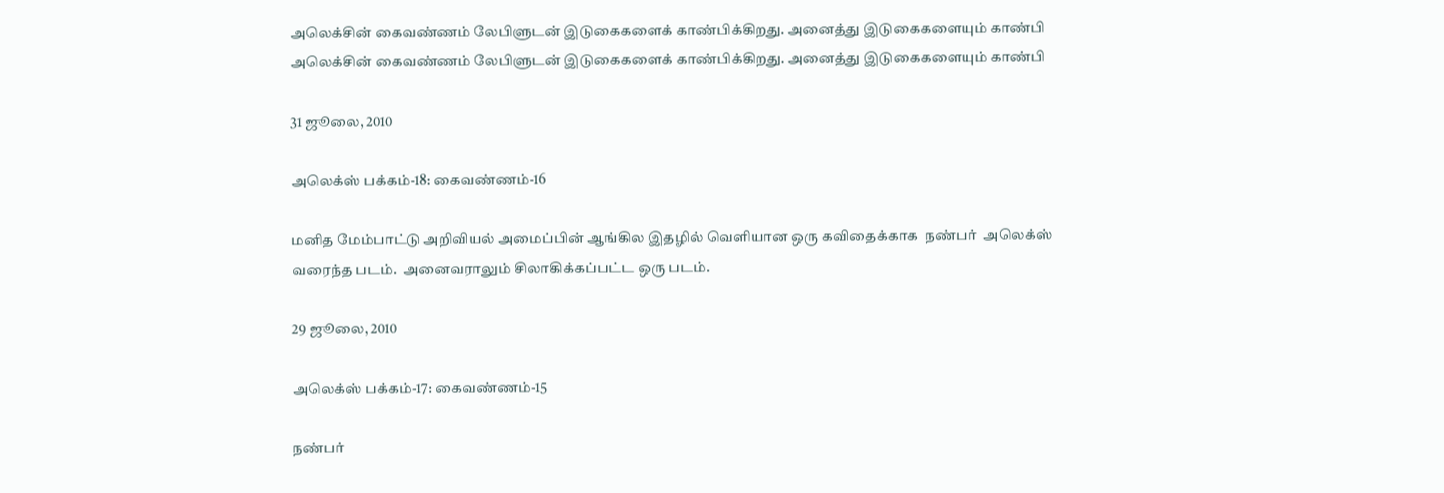அலெக்சின் கைவண்ணம் லேபிளுடன் இடுகைகளைக் காண்பிக்கிறது. அனைத்து இடுகைகளையும் காண்பி
அலெக்சின் கைவண்ணம் லேபிளுடன் இடுகைகளைக் காண்பிக்கிறது. அனைத்து இடுகைகளையும் காண்பி

31 ஜூலை, 2010

அலெக்ஸ் பக்கம்-18: கைவண்ணம்-16

மனித மேம்பாட்டு அறிவியல் அமைப்பின் ஆங்கில இதழில் வெளியான ஒரு கவிதைக்காக  நண்பர்  அலெக்ஸ் வரைந்த படம்.  அனைவராலும் சிலாகிக்கப்பட்ட ஒரு படம்.

29 ஜூலை, 2010

அலெக்ஸ் பக்கம்-17: கைவண்ணம்-15

நண்பர்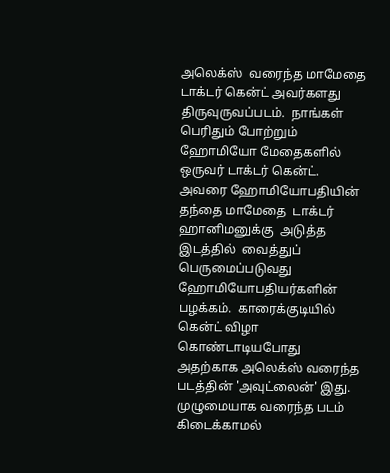அலெக்ஸ்  வரைந்த மாமேதை டாக்டர் கென்ட் அவர்களது திருவுருவப்படம்.  நாங்கள் பெரிதும் போற்றும் ஹோமியோ மேதைகளில் ஒருவர் டாக்டர் கென்ட்.  அவரை ஹோமியோபதியின் தந்தை மாமேதை  டாக்டர் ஹானிமனுக்கு  அடுத்த இடத்தில்  வைத்துப் பெருமைப்படுவது ஹோமியோபதியர்களின் பழக்கம்.  காரைக்குடியில் கென்ட் விழா கொண்டாடியபோது அதற்காக அலெக்ஸ் வரைந்த படத்தின் 'அவுட்லைன்' இது.  முழுமையாக வரைந்த படம் கிடைக்காமல்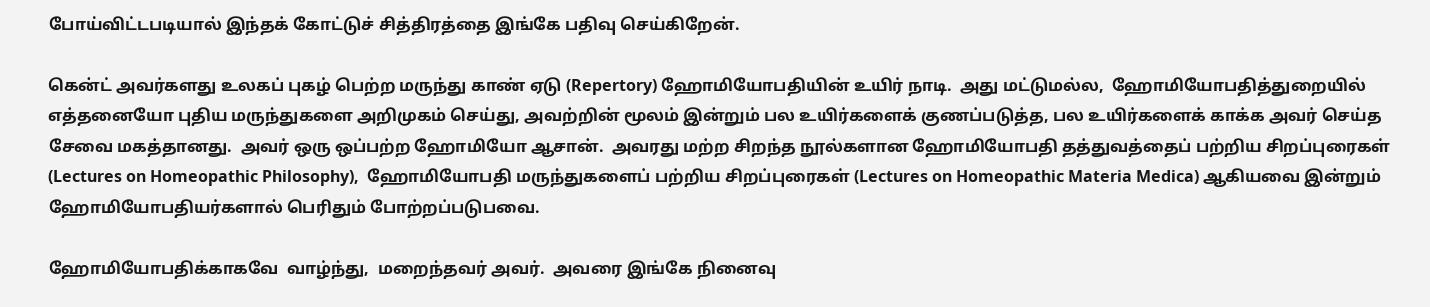போய்விட்டபடியால் இந்தக் கோட்டுச் சித்திரத்தை இங்கே பதிவு செய்கிறேன்.

கென்ட் அவர்களது உலகப் புகழ் பெற்ற மருந்து காண் ஏடு (Repertory) ஹோமியோபதியின் உயிர் நாடி.  அது மட்டுமல்ல,  ஹோமியோபதித்துறையில் எத்தனையோ புதிய மருந்துகளை அறிமுகம் செய்து, அவற்றின் மூலம் இன்றும் பல உயிர்களைக் குணப்படுத்த, பல உயிர்களைக் காக்க அவர் செய்த சேவை மகத்தானது.  அவர் ஒரு ஒப்பற்ற ஹோமியோ ஆசான்.  அவரது மற்ற சிறந்த நூல்களான ஹோமியோபதி தத்துவத்தைப் பற்றிய சிறப்புரைகள் (Lectures on Homeopathic Philosophy),  ஹோமியோபதி மருந்துகளைப் பற்றிய சிறப்புரைகள் (Lectures on Homeopathic Materia Medica) ஆகியவை இன்றும் ஹோமியோபதியர்களால் பெரிதும் போற்றப்படுபவை.

ஹோமியோபதிக்காகவே  வாழ்ந்து,  மறைந்தவர் அவர்.  அவரை இங்கே நினைவு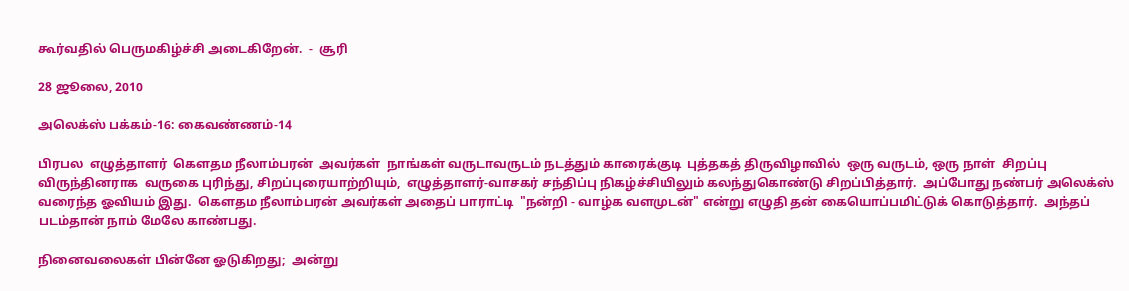கூர்வதில் பெருமகிழ்ச்சி அடைகிறேன்.  -  சூரி

28 ஜூலை, 2010

அலெக்ஸ் பக்கம்-16: கைவண்ணம்-14

பிரபல  எழுத்தாளர்  கௌதம நீலாம்பரன்  அவர்கள்  நாங்கள் வருடாவருடம் நடத்தும் காரைக்குடி  புத்தகத் திருவிழாவில்  ஒரு வருடம், ஒரு நாள்  சிறப்பு  விருந்தினராக  வருகை புரிந்து, சிறப்புரையாற்றியும்,  எழுத்தாளர்-வாசகர் சந்திப்பு நிகழ்ச்சியிலும் கலந்துகொண்டு சிறப்பித்தார்.  அப்போது நண்பர் அலெக்ஸ் வரைந்த ஓவியம் இது.  கௌதம நீலாம்பரன் அவர்கள் அதைப் பாராட்டி  "நன்றி - வாழ்க வளமுடன்" என்று எழுதி தன் கையொப்பமிட்டுக் கொடுத்தார்.  அந்தப் படம்தான் நாம் மேலே காண்பது.

நினைவலைகள் பின்னே ஓடுகிறது;  அன்று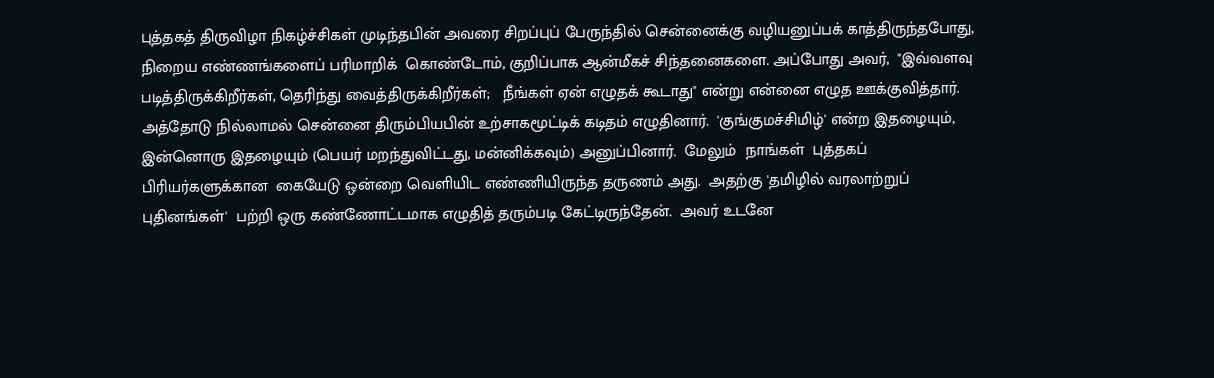புத்தகத் திருவிழா நிகழ்ச்சிகள் முடிந்தபின் அவரை சிறப்புப் பேருந்தில் சென்னைக்கு வழியனுப்பக் காத்திருந்தபோது, நிறைய எண்ணங்களைப் பரிமாறிக்  கொண்டோம், குறிப்பாக ஆன்மீகச் சிந்தனைகளை. அப்போது அவர்,  "இவ்வளவு படித்திருக்கிறீர்கள், தெரிந்து வைத்திருக்கிறீர்கள்;   நீங்கள் ஏன் எழுதக் கூடாது" என்று என்னை எழுத ஊக்குவித்தார்.  அத்தோடு நில்லாமல் சென்னை திரும்பியபின் உற்சாகமூட்டிக் கடிதம் எழுதினார்.  'குங்குமச்சிமிழ்' என்ற இதழையும், இன்னொரு இதழையும் (பெயர் மறந்துவிட்டது, மன்னிக்கவும்) அனுப்பினார்.  மேலும்  நாங்கள்  புத்தகப் பிரியர்களுக்கான  கையேடு ஒன்றை வெளியிட எண்ணியிருந்த தருணம் அது.  அதற்கு 'தமிழில் வரலாற்றுப்  புதினங்கள்'  பற்றி ஒரு கண்ணோட்டமாக எழுதித் தரும்படி கேட்டிருந்தேன்.  அவர் உடனே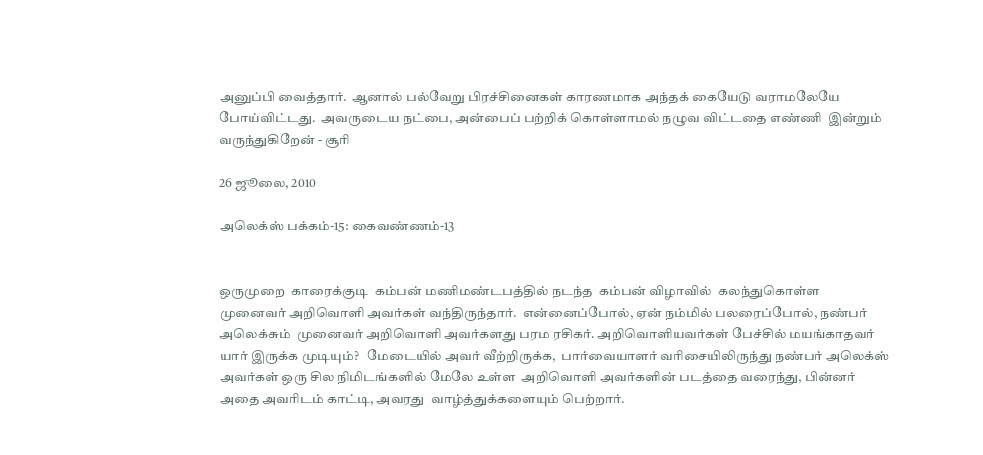அனுப்பி வைத்தார்.  ஆனால் பல்வேறு பிரச்சினைகள் காரணமாக அந்தக் கையேடு வராமலேயே போய்விட்டது.  அவருடைய நட்பை, அன்பைப் பற்றிக் கொள்ளாமல் நழுவ விட்டதை எண்ணி  இன்றும் வருந்துகிறேன் - சூரி

26 ஜூலை, 2010

அலெக்ஸ் பக்கம்-15: கைவண்ணம்-13


ஒருமுறை  காரைக்குடி  கம்பன் மணிமண்டபத்தில் நடந்த  கம்பன் விழாவில்  கலந்துகொள்ள  முனைவர் அறிவொளி அவர்கள் வந்திருந்தார்.  என்னைப்போல், ஏன் நம்மில் பலரைப்போல், நண்பர் அலெக்சும்  முனைவர் அறிவொளி அவர்களது பரம ரசிகர். அறிவொளியவர்கள் பேச்சில் மயங்காதவர் யார் இருக்க முடியும்?   மேடையில் அவர் வீற்றிருக்க,  பார்வையாளர் வரிசையிலிருந்து நண்பர் அலெக்ஸ் அவர்கள் ஒரு சில நிமிடங்களில் மேலே உள்ள  அறிவொளி அவர்களின் படத்தை வரைந்து, பின்னர் அதை அவரிடம் காட்டி, அவரது  வாழ்த்துக்களையும் பெற்றார்.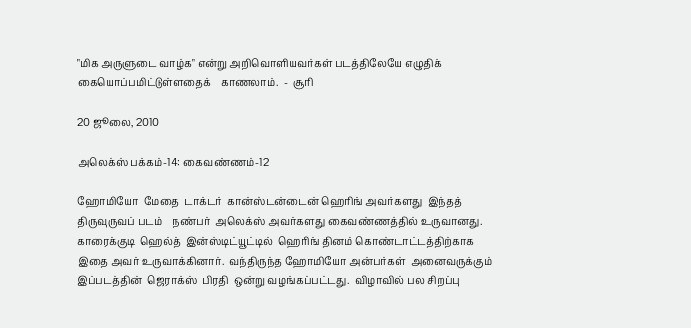"மிக அருளுடை வாழ்க" என்று அறிவொளியவர்கள் படத்திலேயே எழுதிக் கையொப்பமிட்டுள்ளதைக்    காணலாம்.  -  சூரி

20 ஜூலை, 2010

அலெக்ஸ் பக்கம்-14: கைவண்ணம்-12

ஹோமியோ  மேதை  டாக்டர்  கான்ஸ்டன்டைன் ஹெரிங் அவர்களது  இந்தத் திருவுருவப் படம்    நண்பர்  அலெக்ஸ் அவர்களது கைவண்ணத்தில் உருவானது.    காரைக்குடி  ஹெல்த்  இன்ஸ்டிட்யூட்டில்  ஹெரிங் தினம் கொண்டாட்டத்திற்காக இதை அவர் உருவாக்கினார்.  வந்திருந்த ஹோமியோ அன்பர்கள்  அனைவருக்கும்  இப்படத்தின்  ஜெராக்ஸ்  பிரதி  ஒன்று வழங்கப்பட்டது.  விழாவில் பல சிறப்பு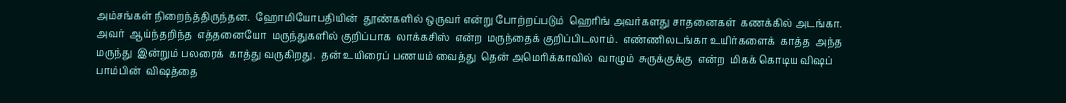அம்சங்கள் நிறைந்த்திருந்தன.  ஹோமியோபதியின்  தூண்களில் ஒருவர் என்று போற்றப்படும்  ஹெரிங் அவர்களது சாதனைகள்  கணக்கில் அடங்கா.  அவர்  ஆய்ந்தறிந்த  எத்தனையோ  மருந்துகளில் குறிப்பாக  லாக்கசிஸ்  என்ற  மருந்தைக் குறிப்பிடலாம்.  எண்ணிலடங்கா உயிர்களைக்  காத்த  அந்த  மருந்து  இன்றும் பலரைக்  காத்து வருகிறது.  தன் உயிரைப் பணயம் வைத்து  தென் அமெரிக்காவில்  வாழும்  சுருக்குக்கு  என்ற  மிகக் கொடிய விஷப்  பாம்பின்  விஷத்தை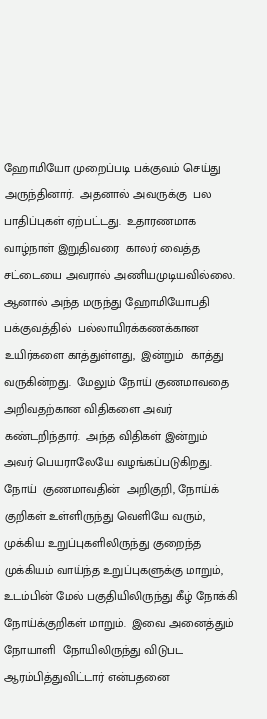ஹோமியோ முறைப்படி பக்குவம் செய்து அருந்தினார்.  அதனால் அவருக்கு  பல பாதிப்புகள் ஏற்பட்டது.  உதாரணமாக  வாழ்நாள் இறுதிவரை  காலர் வைத்த சட்டையை அவரால் அணியமுடியவில்லை.  ஆனால் அந்த மருந்து ஹோமியோபதி பக்குவத்தில்  பல்லாயிரக்கணக்கான  உயிர்களை காத்துள்ளது,  இன்றும்  காத்து வருகின்றது.  மேலும் நோய் குணமாவதை அறிவதற்கான விதிகளை அவர் கண்டறிந்தார்.  அந்த விதிகள் இன்றும் அவர் பெயராலேயே வழங்கப்படுகிறது.  நோய்  குணமாவதின்  அறிகுறி, நோய்க் குறிகள் உள்ளிருந்து வெளியே வரும், முக்கிய உறுப்புகளிலிருந்து குறைந்த முக்கியம் வாய்ந்த உறுப்புகளுக்கு மாறும், உடம்பின் மேல் பகுதியிலிருந்து கீழ் நோக்கி  நோய்க்குறிகள் மாறும்.  இவை அனைத்தும்  நோயாளி  நோயிலிருந்து விடுபட ஆரம்பித்துவிட்டார் என்பதனை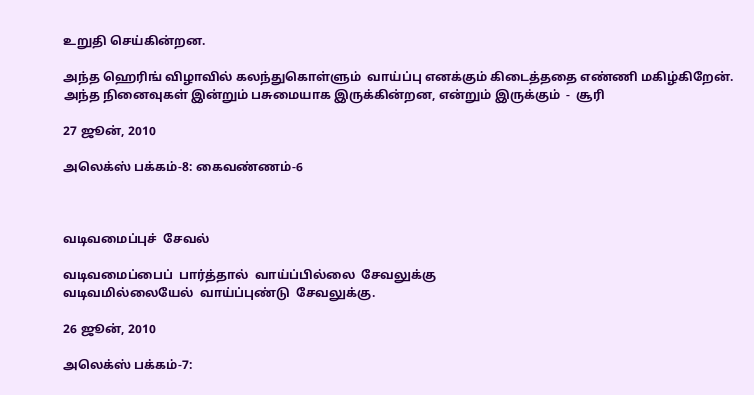உறுதி செய்கின்றன.

அந்த ஹெரிங் விழாவில் கலந்துகொள்ளும்  வாய்ப்பு எனக்கும் கிடைத்ததை எண்ணி மகிழ்கிறேன்.   அந்த நினைவுகள் இன்றும் பசுமையாக இருக்கின்றன, என்றும் இருக்கும்  -  சூரி

27 ஜூன், 2010

அலெக்ஸ் பக்கம்-8: கைவண்ணம்-6



வடிவமைப்புச்  சேவல்

வடிவமைப்பைப்  பார்த்தால்  வாய்ப்பில்லை  சேவலுக்கு
வடிவமில்லையேல்  வாய்ப்புண்டு  சேவலுக்கு.

26 ஜூன், 2010

அலெக்ஸ் பக்கம்-7: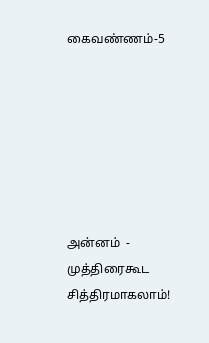கைவண்ணம்-5







அன்னம்  - முத்திரைகூட  சித்திரமாகலாம்!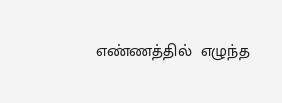எண்ணத்தில்  எழுந்த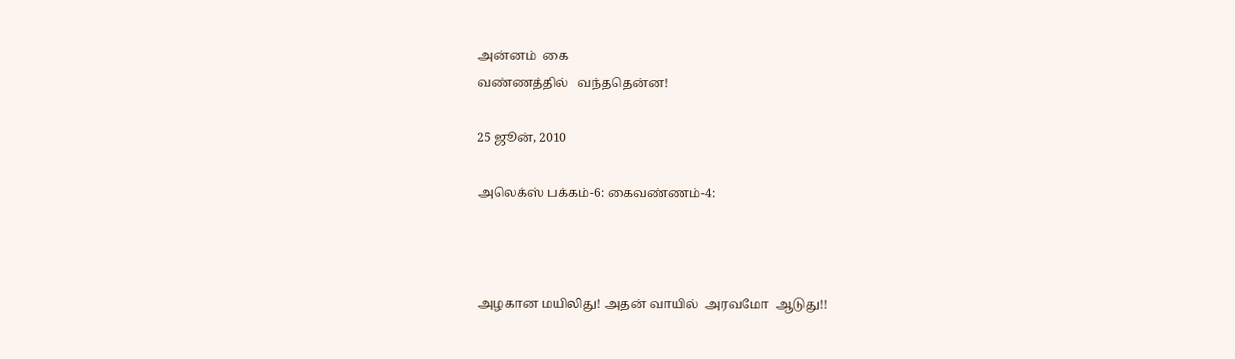அன்னம்  கை
வண்ணத்தில்   வந்ததென்ன!

25 ஜூன், 2010

அலெக்ஸ் பக்கம்-6: கைவண்ணம்-4:



அழகான மயிலிது! அதன் வாயில்  அரவமோ  ஆடுது!!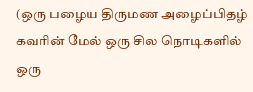(ஒரு பழைய திருமண அழைப்பிதழ் கவரின் மேல் ஒரு சில நொடிகளில் ஒரு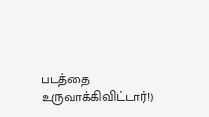படத்தை  உருவாக்கிவிட்டார்!)